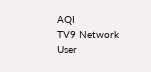AQI
TV9 Network
User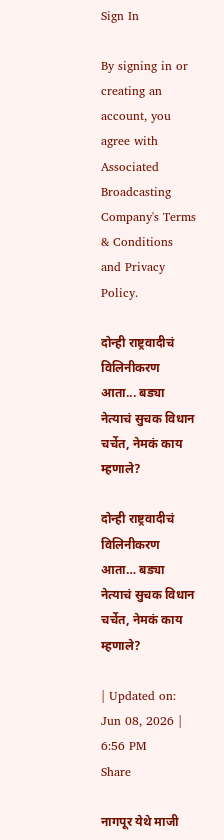Sign In

By signing in or creating an account, you agree with Associated Broadcasting Company's Terms & Conditions and Privacy Policy.

दोन्ही राष्ट्रवादीचं विलिनीकरण आता... बड्या नेत्याचं सुचक विधान चर्चेत, नेमकं काय म्हणाले?

दोन्ही राष्ट्रवादीचं विलिनीकरण आता… बड्या नेत्याचं सुचक विधान चर्चेत, नेमकं काय म्हणाले?

| Updated on: Jun 08, 2026 | 6:56 PM
Share

नागपूर येथे माजी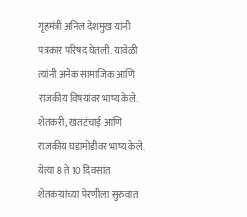गृहमंत्री अनिल देशमुख यांनी पत्रकार परिषद घेतली. यावेळी त्यांनी अनेक सामाजिक आणि राजकीय विषयांवर भाष्य केले. शेतकरी, खतटंचाई आणि राजकीय घडामोडींवर भाष्य केले. येत्या 8 ते 10 दिवसांत शेतकऱ्यांच्या पेरणीला सुरुवात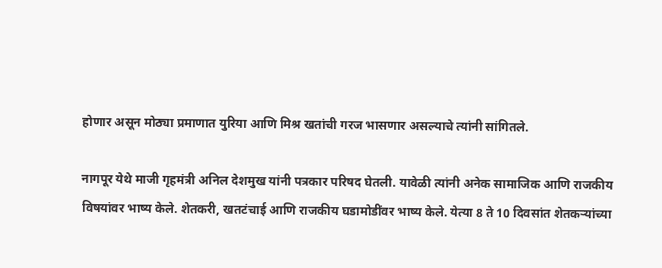होणार असून मोठ्या प्रमाणात युरिया आणि मिश्र खतांची गरज भासणार असल्याचे त्यांनी सांगितले.

नागपूर येथे माजी गृहमंत्री अनिल देशमुख यांनी पत्रकार परिषद घेतली. यावेळी त्यांनी अनेक सामाजिक आणि राजकीय विषयांवर भाष्य केले. शेतकरी, खतटंचाई आणि राजकीय घडामोडींवर भाष्य केले. येत्या 8 ते 10 दिवसांत शेतकऱ्यांच्या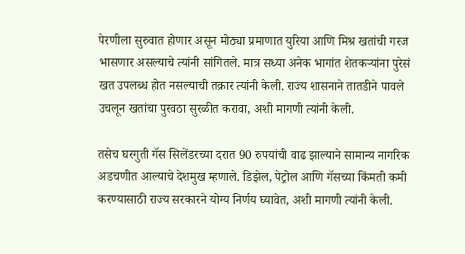पेरणीला सुरुवात होणार असून मोठ्या प्रमाणात युरिया आणि मिश्र खतांची गरज भासणार असल्याचे त्यांनी सांगितले. मात्र सध्या अनेक भागांत शेतकऱ्यांना पुरेसं खत उपलब्ध होत नसल्याची तक्रार त्यांनी केली. राज्य शासनाने तातडीने पावले उचलून खतांचा पुरवठा सुरळीत करावा, अशी मागणी त्यांनी केली.

तसेच घरगुती गॅस सिलेंडरच्या दरात 90 रुपयांची वाढ झाल्याने सामान्य नागरिक अडचणीत आल्याचे देशमुख म्हणाले. डिझेल, पेट्रोल आणि गॅसच्या किंमती कमी करण्यासाठी राज्य सरकारने योग्य निर्णय घ्यावेत, अशी मागणी त्यांनी केली.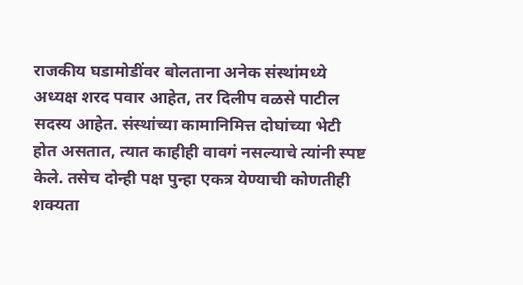राजकीय घडामोडींवर बोलताना अनेक संस्थांमध्ये अध्यक्ष शरद पवार आहेत, तर दिलीप वळसे पाटील सदस्य आहेत. संस्थांच्या कामानिमित्त दोघांच्या भेटी होत असतात, त्यात काहीही वावगं नसल्याचे त्यांनी स्पष्ट केले. तसेच दोन्ही पक्ष पुन्हा एकत्र येण्याची कोणतीही शक्यता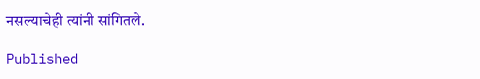नसल्याचेही त्यांनी सांगितले.

Published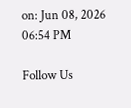on: Jun 08, 2026 06:54 PM

Follow Us